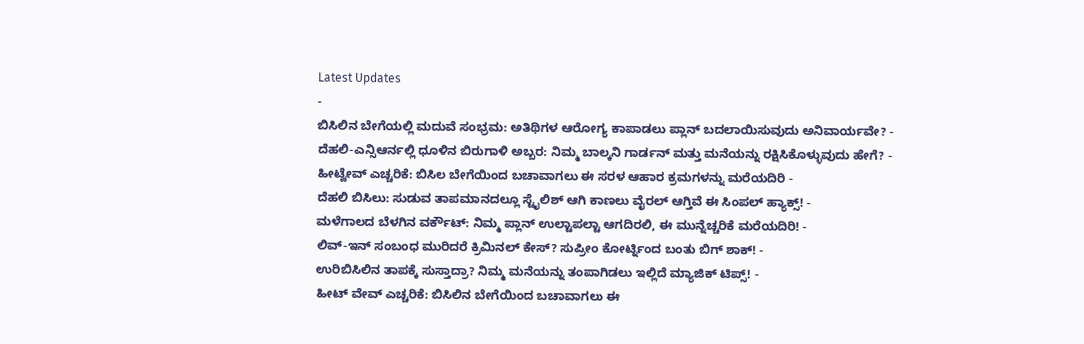Latest Updates
-
ಬಿಸಿಲಿನ ಬೇಗೆಯಲ್ಲಿ ಮದುವೆ ಸಂಭ್ರಮ: ಅತಿಥಿಗಳ ಆರೋಗ್ಯ ಕಾಪಾಡಲು ಪ್ಲಾನ್ ಬದಲಾಯಿಸುವುದು ಅನಿವಾರ್ಯವೇ? -
ದೆಹಲಿ-ಎನ್ಸಿಆರ್ನಲ್ಲಿ ಧೂಳಿನ ಬಿರುಗಾಳಿ ಅಬ್ಬರ: ನಿಮ್ಮ ಬಾಲ್ಕನಿ ಗಾರ್ಡನ್ ಮತ್ತು ಮನೆಯನ್ನು ರಕ್ಷಿಸಿಕೊಳ್ಳುವುದು ಹೇಗೆ? -
ಹೀಟ್ವೇವ್ ಎಚ್ಚರಿಕೆ: ಬಿಸಿಲ ಬೇಗೆಯಿಂದ ಬಚಾವಾಗಲು ಈ ಸರಳ ಆಹಾರ ಕ್ರಮಗಳನ್ನು ಮರೆಯದಿರಿ -
ದೆಹಲಿ ಬಿಸಿಲು: ಸುಡುವ ತಾಪಮಾನದಲ್ಲೂ ಸ್ಟೈಲಿಶ್ ಆಗಿ ಕಾಣಲು ವೈರಲ್ ಆಗ್ತಿವೆ ಈ ಸಿಂಪಲ್ ಹ್ಯಾಕ್ಸ್! -
ಮಳೆಗಾಲದ ಬೆಳಗಿನ ವರ್ಕೌಟ್: ನಿಮ್ಮ ಪ್ಲಾನ್ ಉಲ್ಟಾಪಲ್ಟಾ ಆಗದಿರಲಿ, ಈ ಮುನ್ನೆಚ್ಚರಿಕೆ ಮರೆಯದಿರಿ! -
ಲಿವ್-ಇನ್ ಸಂಬಂಧ ಮುರಿದರೆ ಕ್ರಿಮಿನಲ್ ಕೇಸ್? ಸುಪ್ರೀಂ ಕೋರ್ಟ್ನಿಂದ ಬಂತು ಬಿಗ್ ಶಾಕ್! -
ಉರಿಬಿಸಿಲಿನ ತಾಪಕ್ಕೆ ಸುಸ್ತಾದ್ರಾ? ನಿಮ್ಮ ಮನೆಯನ್ನು ತಂಪಾಗಿಡಲು ಇಲ್ಲಿದೆ ಮ್ಯಾಜಿಕ್ ಟಿಪ್ಸ್! -
ಹೀಟ್ ವೇವ್ ಎಚ್ಚರಿಕೆ: ಬಿಸಿಲಿನ ಬೇಗೆಯಿಂದ ಬಚಾವಾಗಲು ಈ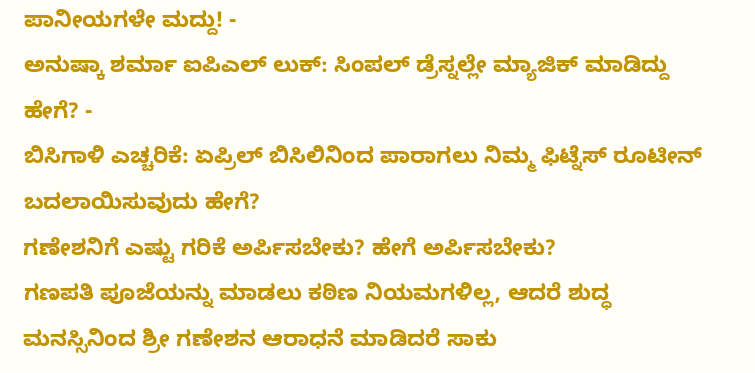ಪಾನೀಯಗಳೇ ಮದ್ದು! -
ಅನುಷ್ಕಾ ಶರ್ಮಾ ಐಪಿಎಲ್ ಲುಕ್: ಸಿಂಪಲ್ ಡ್ರೆಸ್ನಲ್ಲೇ ಮ್ಯಾಜಿಕ್ ಮಾಡಿದ್ದು ಹೇಗೆ? -
ಬಿಸಿಗಾಳಿ ಎಚ್ಚರಿಕೆ: ಏಪ್ರಿಲ್ ಬಿಸಿಲಿನಿಂದ ಪಾರಾಗಲು ನಿಮ್ಮ ಫಿಟ್ನೆಸ್ ರೂಟೀನ್ ಬದಲಾಯಿಸುವುದು ಹೇಗೆ?
ಗಣೇಶನಿಗೆ ಎಷ್ಟು ಗರಿಕೆ ಅರ್ಪಿಸಬೇಕು? ಹೇಗೆ ಅರ್ಪಿಸಬೇಕು?
ಗಣಪತಿ ಪೂಜೆಯನ್ನು ಮಾಡಲು ಕಠಿಣ ನಿಯಮಗಳಿಲ್ಲ, ಆದರೆ ಶುದ್ಧ ಮನಸ್ಸಿನಿಂದ ಶ್ರೀ ಗಣೇಶನ ಆರಾಧನೆ ಮಾಡಿದರೆ ಸಾಕು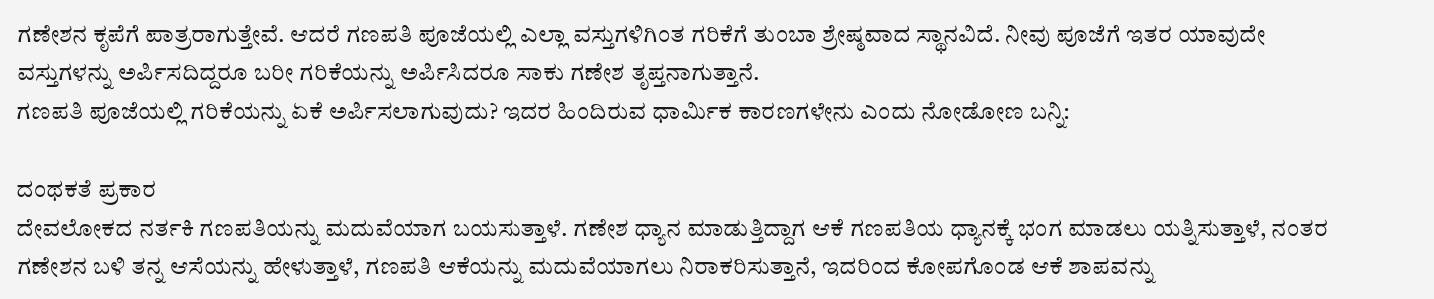ಗಣೇಶನ ಕೃಪೆಗೆ ಪಾತ್ರರಾಗುತ್ತೇವೆ. ಆದರೆ ಗಣಪತಿ ಪೂಜೆಯಲ್ಲಿ ಎಲ್ಲಾ ವಸ್ತುಗಳಿಗಿಂತ ಗರಿಕೆಗೆ ತುಂಬಾ ಶ್ರೇಷ್ಠವಾದ ಸ್ಥಾನವಿದೆ. ನೀವು ಪೂಜೆಗೆ ಇತರ ಯಾವುದೇ ವಸ್ತುಗಳನ್ನು ಅರ್ಪಿಸದಿದ್ದರೂ ಬರೀ ಗರಿಕೆಯನ್ನು ಅರ್ಪಿಸಿದರೂ ಸಾಕು ಗಣೇಶ ತೃಪ್ತನಾಗುತ್ತಾನೆ.
ಗಣಪತಿ ಪೂಜೆಯಲ್ಲಿ ಗರಿಕೆಯನ್ನು ಏಕೆ ಅರ್ಪಿಸಲಾಗುವುದು? ಇದರ ಹಿಂದಿರುವ ಧಾರ್ಮಿಕ ಕಾರಣಗಳೇನು ಎಂದು ನೋಡೋಣ ಬನ್ನಿ:

ದಂಥಕತೆ ಪ್ರಕಾರ
ದೇವಲೋಕದ ನರ್ತಕಿ ಗಣಪತಿಯನ್ನು ಮದುವೆಯಾಗ ಬಯಸುತ್ತಾಳೆ. ಗಣೇಶ ಧ್ಯಾನ ಮಾಡುತ್ತಿದ್ದಾಗ ಆಕೆ ಗಣಪತಿಯ ಧ್ಯಾನಕ್ಕೆ ಭಂಗ ಮಾಡಲು ಯತ್ನಿಸುತ್ತಾಳೆ, ನಂತರ ಗಣೇಶನ ಬಳಿ ತನ್ನ ಆಸೆಯನ್ನು ಹೇಳುತ್ತಾಳೆ, ಗಣಪತಿ ಆಕೆಯನ್ನು ಮದುವೆಯಾಗಲು ನಿರಾಕರಿಸುತ್ತಾನೆ, ಇದರಿಂದ ಕೋಪಗೊಂಡ ಆಕೆ ಶಾಪವನ್ನು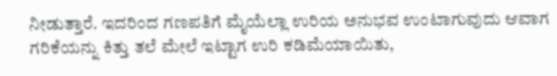ನೀಡುತ್ತಾರೆ. ಇದರಿಂದ ಗಣಪತಿಗೆ ಮೈಯೆಲ್ಲಾ ಉರಿಯ ಅನುಭವ ಉಂಟಾಗುವುದು ಆವಾಗ ಗರಿಕೆಯನ್ನು ಕಿತ್ತು ತಲೆ ಮೇಲೆ ಇಟ್ಟಾಗ ಉರಿ ಕಡಿಮೆಯಾಯಿತು,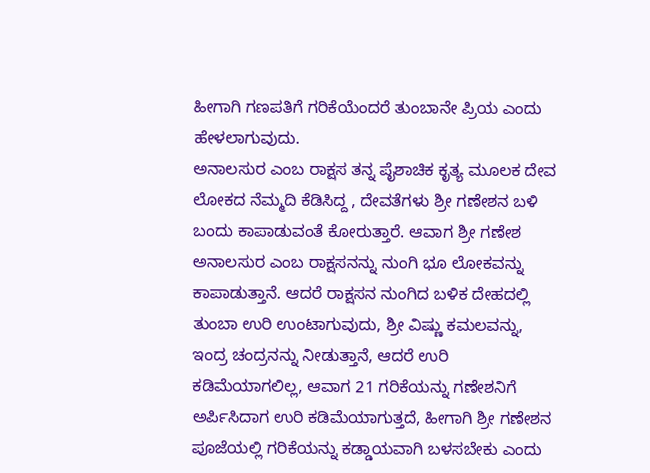ಹೀಗಾಗಿ ಗಣಪತಿಗೆ ಗರಿಕೆಯೆಂದರೆ ತುಂಬಾನೇ ಪ್ರಿಯ ಎಂದು ಹೇಳಲಾಗುವುದು.
ಅನಾಲಸುರ ಎಂಬ ರಾಕ್ಷಸ ತನ್ನ ಪೈಶಾಚಿಕ ಕೃತ್ಯ ಮೂಲಕ ದೇವ ಲೋಕದ ನೆಮ್ಮದಿ ಕೆಡಿಸಿದ್ದ , ದೇವತೆಗಳು ಶ್ರೀ ಗಣೇಶನ ಬಳಿ ಬಂದು ಕಾಪಾಡುವಂತೆ ಕೋರುತ್ತಾರೆ. ಆವಾಗ ಶ್ರೀ ಗಣೇಶ ಅನಾಲಸುರ ಎಂಬ ರಾಕ್ಷಸನನ್ನು ನುಂಗಿ ಭೂ ಲೋಕವನ್ನು ಕಾಪಾಡುತ್ತಾನೆ. ಆದರೆ ರಾಕ್ಷಸನ ನುಂಗಿದ ಬಳಿಕ ದೇಹದಲ್ಲಿ ತುಂಬಾ ಉರಿ ಉಂಟಾಗುವುದು, ಶ್ರೀ ವಿಷ್ಣು ಕಮಲವನ್ನು, ಇಂದ್ರ ಚಂದ್ರನನ್ನು ನೀಡುತ್ತಾನೆ, ಆದರೆ ಉರಿ ಕಡಿಮೆಯಾಗಲಿಲ್ಲ, ಆವಾಗ 21 ಗರಿಕೆಯನ್ನು ಗಣೇಶನಿಗೆ ಅರ್ಪಿಸಿದಾಗ ಉರಿ ಕಡಿಮೆಯಾಗುತ್ತದೆ, ಹೀಗಾಗಿ ಶ್ರೀ ಗಣೇಶನ ಪೂಜೆಯಲ್ಲಿ ಗರಿಕೆಯನ್ನು ಕಡ್ಡಾಯವಾಗಿ ಬಳಸಬೇಕು ಎಂದು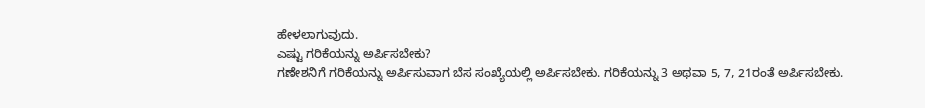ಹೇಳಲಾಗುವುದು.
ಎಷ್ಟು ಗರಿಕೆಯನ್ನು ಅರ್ಪಿಸಬೇಕು?
ಗಣೇಶನಿಗೆ ಗರಿಕೆಯನ್ನು ಅರ್ಪಿಸುವಾಗ ಬೆಸ ಸಂಖ್ಯೆಯಲ್ಲಿ ಅರ್ಪಿಸಬೇಕು. ಗರಿಕೆಯನ್ನು 3 ಅಥವಾ 5, 7, 21ರಂತೆ ಅರ್ಪಿಸಬೇಕು.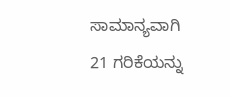ಸಾಮಾನ್ಯವಾಗಿ 21 ಗರಿಕೆಯನ್ನು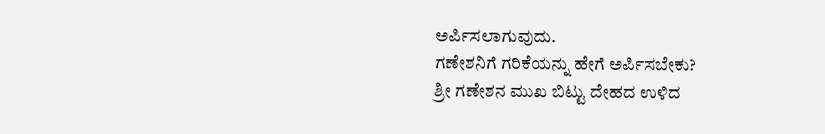ಅರ್ಪಿಸಲಾಗುವುದು.
ಗಣೇಶನಿಗೆ ಗರಿಕೆಯನ್ನು ಹೇಗೆ ಅರ್ಪಿಸಬೇಕು?
ಶ್ರೀ ಗಣೇಶನ ಮುಖ ಬಿಟ್ಟು ದೇಹದ ಉಳಿದ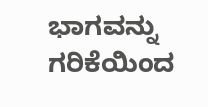ಭಾಗವನ್ನು ಗರಿಕೆಯಿಂದ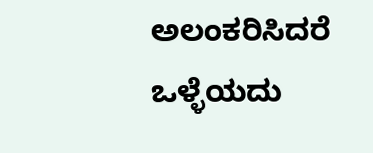ಅಲಂಕರಿಸಿದರೆ ಒಳ್ಳೆಯದು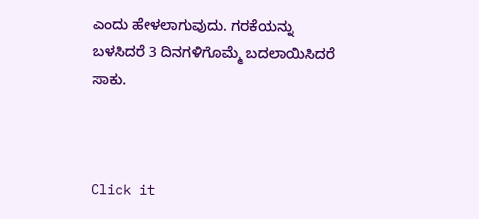ಎಂದು ಹೇಳಲಾಗುವುದು. ಗರಕೆಯನ್ನು ಬಳಸಿದರೆ 3 ದಿನಗಳಿಗೊಮ್ಮೆ ಬದಲಾಯಿಸಿದರೆ ಸಾಕು.



Click it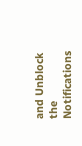and Unblock the Notifications